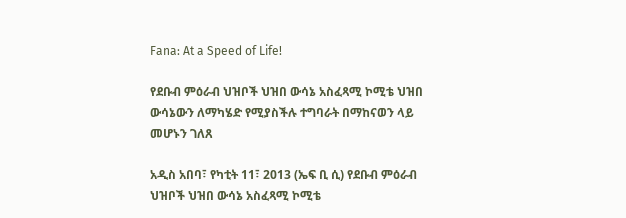Fana: At a Speed of Life!

የደቡብ ምዕራብ ህዝቦች ህዝበ ውሳኔ አስፈጻሚ ኮሚቴ ህዝበ ውሳኔውን ለማካሄድ የሚያስችሉ ተግባራት በማከናወን ላይ መሆኑን ገለጸ

አዲስ አበባ፣ የካቲት 11፣ 2013 (ኤፍ ቢ ሲ) የደቡብ ምዕራብ ህዝቦች ህዝበ ውሳኔ አስፈጻሚ ኮሚቴ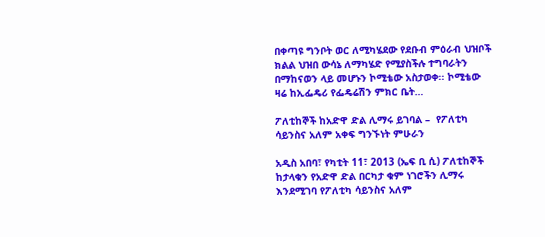በቀጣዩ ግንቦት ወር ለሚካሄደው የደቡብ ምዕራብ ህዝቦች ክልል ህዝበ ውሳኔ ለማካሄድ የሚያስችሉ ተግባራትን በማከናወን ላይ መሆኑን ኮሚቴው አስታወቀ፡፡ ኮሚቴው ዛሬ ከኢፌዴሪ የፌዴሬሽን ምክር ቤት…

ፖለቲከኞች ከአድዋ ድል ሊማሩ ይገባል –  የፖለቲካ ሳይንስና አለም አቀፍ ግንኙነት ምሁራን

አዲስ አበባ፣ የካቲት 11፣ 2013 (ኤፍ ቢ ሲ) ፖለቲከኞች ከታላቁን የአድዋ ድል በርካታ ቁም ነገሮችን ሊማሩ እንደሚገባ የፖለቲካ ሳይንስና አለም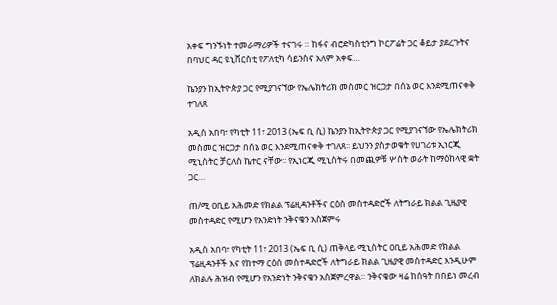አቀፍ ግንኙነት ተመራማሪዎች ተናገሩ ። ከፋና ብሮድካስቲንግ ኮርፖሬት ጋር ቆይታ ያደረጉትና በባህር ዳር ዩኒቨርስቲ የፖለቲካ ሳይንስና አለም አቀፍ…

ኬንያን ከኢትዮጵያ ጋር የሚያገናኘው የኤሌክትሪክ መስመር ዝርጋታ በሰኔ ወር እንደሚጠናቀቅ ተገለጸ

አዲስ አበባ፣ የካቲት 11፣ 2013 (ኤፍ ቢ ሲ) ኬንያን ከኢትዮጵያ ጋር የሚያገናኘው የኤሌክትሪክ መስመር ዝርጋታ በሰኔ ወር እንደሚጠናቀቅ ተገለጸ፡፡ ይህንን ያስታወቁት የሀገሪቱ ኢነርጂ ሚኒስትር ቻርለስ ኬተር ናቸው፡፡ የኢነርጂ ሚኒስትሩ በመጪዎቹ ሦስት ወራት ከማዕከላዊ ቋት ጋር…

ጠ/ሚ ዐቢይ አሕመድ የክልል ፕሬዚዳንቶችና ርዕሰ መስተዳድሮች ለትግራይ ክልል ጊዜያዊ መስተዳድር የሚሆን የአንድነት ንቅናቄን አስጀምሩ

አዲስ አበባ፣ የካቲት 11፣ 2013 (ኤፍ ቢ ሲ) ጠቅላይ ሚኒስትር ዐቢይ አሕመድ የክልል ፕሬዚዳንቶች እና የከተማ ርዕሰ መስተዳድሮች ለትግራይ ክልል ጊዜያዊ መስተዳድር እንዲሁም ለክልሉ ሕዝብ የሚሆን የአንድነት ንቅናቄን አስጀምረዋል። ንቅናቄው ዛሬ ከሰዓት በበይነ መረብ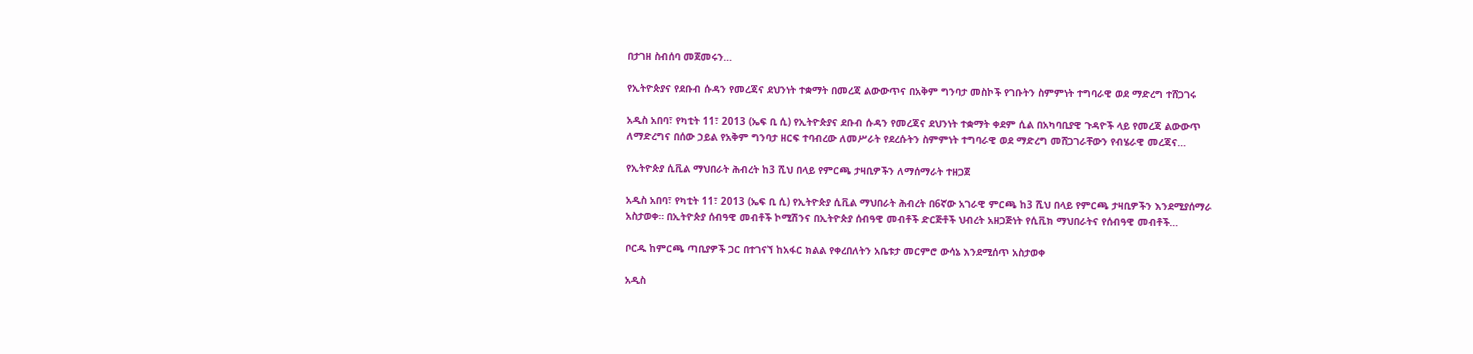በታገዘ ስብሰባ መጀመሩን…

የኢትዮጵያና የደቡብ ሱዳን የመረጃና ደህንነት ተቋማት በመረጃ ልውውጥና በአቅም ግንባታ መስኮች የገቡትን ስምምነት ተግባራዊ ወደ ማድረግ ተሸጋገሩ

አዲስ አበባ፣ የካቲት 11፣ 2013 (ኤፍ ቢ ሲ) የኢትዮጵያና ደቡብ ሱዳን የመረጃና ደህንነት ተቋማት ቀደም ሲል በአካባቢያዊ ጉዳዮች ላይ የመረጃ ልውውጥ ለማድረግና በሰው ኃይል የአቅም ግንባታ ዘርፍ ተባብረው ለመሥራት የደረሱትን ስምምነት ተግባራዊ ወደ ማድረግ መሸጋገራቸውን የብሄራዊ መረጃና…

የኢትዮጵያ ሲቪል ማህበራት ሕብረት ከ3 ሺህ በላይ የምርጫ ታዛቢዎችን ለማሰማራት ተዘጋጀ

አዲስ አበባ፣ የካቲት 11፣ 2013 (ኤፍ ቢ ሲ) የኢትዮጵያ ሲቪል ማህበራት ሕብረት በ6ኛው አገራዊ ምርጫ ከ3 ሺህ በላይ የምርጫ ታዛቢዎችን እንደሚያሰማራ አስታወቀ። በኢትዮጵያ ሰብዓዊ መብቶች ኮሚሽንና በኢትዮጵያ ሰብዓዊ መብቶች ድርጅቶች ህብረት አዘጋጅነት የሲቪክ ማህበራትና የሰብዓዊ መብቶች…

ቦርዱ ከምርጫ ጣቢያዎች ጋር በተገናኘ ከአፋር ክልል የቀረበለትን አቤቱታ መርምሮ ውሳኔ እንደሚሰጥ አስታወቀ

አዲስ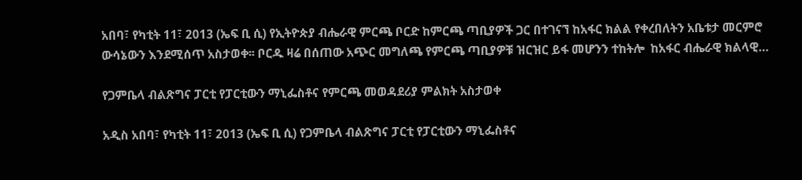አበባ፣ የካቲት 11፣ 2013 (ኤፍ ቢ ሲ) የኢትዮጵያ ብሔራዊ ምርጫ ቦርድ ከምርጫ ጣቢያዎች ጋር በተገናኘ ከአፋር ክልል የቀረበለትን አቤቱታ መርምሮ ውሳኔውን እንደሚሰጥ አስታወቀ፡፡ ቦርዱ ዛሬ በሰጠው አጭር መግለጫ የምርጫ ጣቢያዎቹ ዝርዝር ይፋ መሆንን ተከትሎ  ከአፋር ብሔራዊ ክልላዊ…

የጋምቤላ ብልጽግና ፓርቲ የፓርቲውን ማኒፌስቶና የምርጫ መወዳደሪያ ምልክት አስታወቀ

አዲስ አበባ፣ የካቲት 11፣ 2013 (ኤፍ ቢ ሲ) የጋምቤላ ብልጽግና ፓርቲ የፓርቲውን ማኒፌስቶና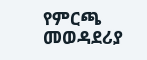የምርጫ መወዳደሪያ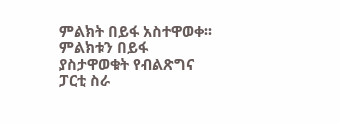ምልክት በይፋ አስተዋወቀ፡፡ ምልክቱን በይፋ ያስታዋወቁት የብልጽግና ፓርቲ ስራ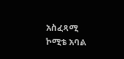አስፈጻሚ ኮሚቴ አባል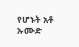የሆኑት አቶ ኡሙድ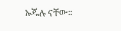ኡጁሉ ናቸው፡፡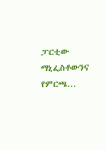ፓርቲው ማኒፌስቶውንና የምርጫ…